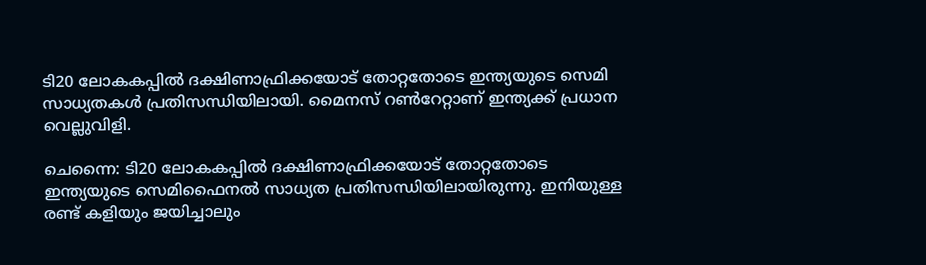ടി20 ലോകകപ്പിൽ ദക്ഷിണാഫ്രിക്കയോട് തോറ്റതോടെ ഇന്ത്യയുടെ സെമി സാധ്യതകൾ പ്രതിസന്ധിയിലായി. മൈനസ് റൺറേറ്റാണ് ഇന്ത്യക്ക് പ്രധാന വെല്ലുവിളി.

ചെന്നൈ: ടി20 ലോകകപ്പില്‍ ദക്ഷിണാഫ്രിക്കയോട് തോറ്റതോടെ ഇന്ത്യയുടെ സെമിഫൈനല്‍ സാധ്യത പ്രതിസന്ധിയിലായിരുന്നു. ഇനിയുള്ള രണ്ട് കളിയും ജയിച്ചാലും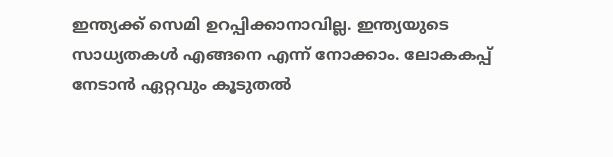ഇന്ത്യക്ക് സെമി ഉറപ്പിക്കാനാവില്ല. ഇന്ത്യയുടെ സാധ്യതകള്‍ എങ്ങനെ എന്ന് നോക്കാം. ലോകകപ്പ് നേടാന്‍ ഏറ്റവും കൂടുതല്‍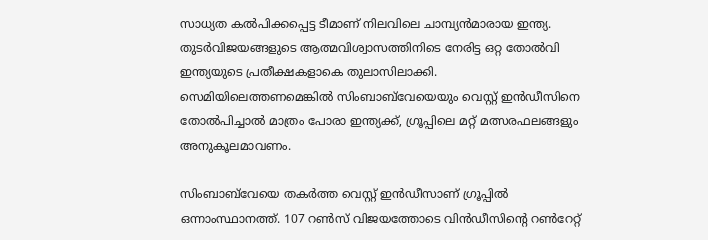സാധ്യത കല്‍പിക്കപ്പെട്ട ടീമാണ് നിലവിലെ ചാമ്പ്യന്‍മാരായ ഇന്ത്യ. തുടര്‍വിജയങ്ങളുടെ ആത്മവിശ്വാസത്തിനിടെ നേരിട്ട ഒറ്റ തോല്‍വി ഇന്ത്യയുടെ പ്രതീക്ഷകളാകെ തുലാസിലാക്കി. സെമിയിലെത്തണമെങ്കില്‍ സിംബാബ്‌വേയെയും വെസ്റ്റ് ഇന്‍ഡീസിനെ തോല്‍പിച്ചാല്‍ മാത്രം പോരാ ഇന്ത്യക്ക്, ഗ്രൂപ്പിലെ മറ്റ് മത്സരഫലങ്ങളും അനുകൂലമാവണം.

സിംബാബ്‌വേയെ തകര്‍ത്ത വെസ്റ്റ് ഇന്‍ഡീസാണ് ഗ്രൂപ്പില്‍ ഒന്നാംസ്ഥാനത്ത്. 107 റണ്‍സ് വിജയത്തോടെ വിന്‍ഡീസിന്റെ റണ്‍റേറ്റ്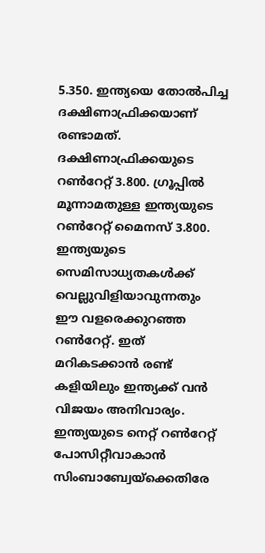5.350. ഇന്ത്യയെ തോല്‍പിച്ച ദക്ഷിണാഫ്രിക്കയാണ് രണ്ടാമത്. ദക്ഷിണാഫ്രിക്കയുടെ റണ്‍റേറ്റ് 3.800. ഗ്രൂപ്പില്‍ മൂന്നാമതുള്ള ഇന്ത്യയുടെ റണ്‍റേറ്റ് മൈനസ് 3.800. ഇന്ത്യയുടെ സെമിസാധ്യതകള്‍ക്ക് വെല്ലുവിളിയാവുന്നതും ഈ വളരെക്കുറഞ്ഞ റണ്‍റേറ്റ്. ഇത് മറികടക്കാന്‍ രണ്ട് കളിയിലും ഇന്ത്യക്ക് വന്‍ വിജയം അനിവാര്യം. ഇന്ത്യയുടെ നെറ്റ് റണ്‍റേറ്റ് പോസിറ്റീവാകാന്‍ സിംബാബ്വേയ്ക്കെതിരേ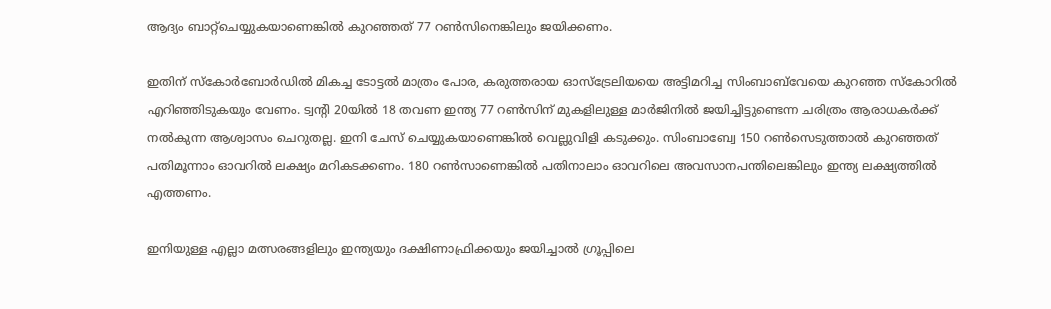ആദ്യം ബാറ്റ്ചെയ്യുകയാണെങ്കില്‍ കുറഞ്ഞത് 77 റണ്‍സിനെങ്കിലും ജയിക്കണം.

ഇതിന് സ്‌കോര്‍ബോര്‍ഡില്‍ മികച്ച ടോട്ടല്‍ മാത്രം പോര, കരുത്തരായ ഓസ്‌ട്രേലിയയെ അട്ടിമറിച്ച സിംബാബ്‌വേയെ കുറഞ്ഞ സ്‌കോറില്‍ എറിഞ്ഞിടുകയും വേണം. ട്വന്റി 20യില്‍ 18 തവണ ഇന്ത്യ 77 റണ്‍സിന് മുകളിലുള്ള മാര്‍ജിനില്‍ ജയിച്ചിട്ടുണ്ടെന്ന ചരിത്രം ആരാധകര്‍ക്ക് നല്‍കുന്ന ആശ്വാസം ചെറുതല്ല. ഇനി ചേസ് ചെയ്യുകയാണെങ്കില്‍ വെല്ലുവിളി കടുക്കും. സിംബാബ്വേ 150 റണ്‍സെടുത്താല്‍ കുറഞ്ഞത് പതിമൂന്നാം ഓവറില്‍ ലക്ഷ്യം മറികടക്കണം. 180 റണ്‍സാണെങ്കില്‍ പതിനാലാം ഓവറിലെ അവസാനപന്തിലെങ്കിലും ഇന്ത്യ ലക്ഷ്യത്തില്‍ എത്തണം.

ഇനിയുള്ള എല്ലാ മത്സരങ്ങളിലും ഇന്ത്യയും ദക്ഷിണാഫ്രിക്കയും ജയിച്ചാല്‍ ഗ്രൂപ്പിലെ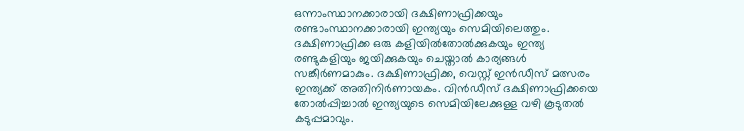ഒന്നാംസ്ഥാനക്കാരായി ദക്ഷിണാഫ്രിക്കയും രണ്ടാംസ്ഥാനക്കാരായി ഇന്ത്യയും സെമിയിലെത്തും. ദക്ഷിണാഫ്രിക്ക ഒരു കളിയില്‍തോല്‍ക്കുകയും ഇന്ത്യ രണ്ടുകളിയും ജയിക്കുകയും ചെയ്താല്‍ കാര്യങ്ങള്‍ സങ്കീര്‍ണമാകും. ദക്ഷിണാഫ്രിക്ക, വെസ്റ്റ് ഇന്‍ഡീസ് മത്സരം ഇന്ത്യക്ക് അതിനിര്‍ണായകം. വിന്‍ഡീസ് ദക്ഷിണാഫ്രിക്കയെ തോല്‍പ്പിച്ചാല്‍ ഇന്ത്യയുടെ സെമിയിലേക്കുള്ള വഴി കൂടുതല്‍ കടുപ്പമാവും.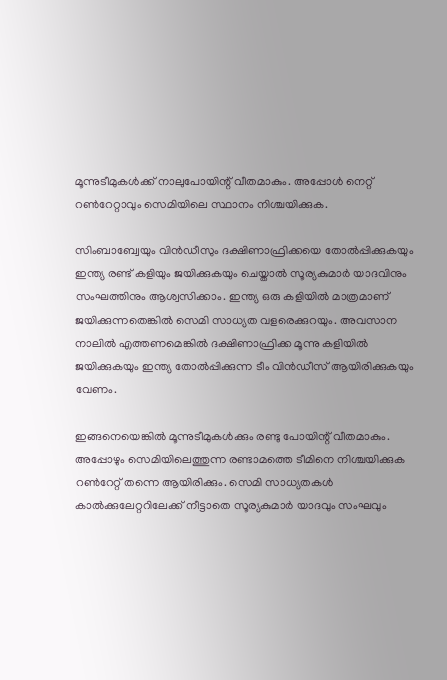മൂന്നുടീമുകള്‍ക്ക് നാലുപോയിന്റ് വീതമാകും. അപ്പോള്‍ നെറ്റ് റണ്‍റേറ്റാവും സെമിയിലെ സ്ഥാനം നിശ്ചയിക്കുക.

സിംബാബ്വേയും വിന്‍ഡീസും ദക്ഷിണാഫ്രിക്കയെ തോല്‍പ്പിക്കുകയും ഇന്ത്യ രണ്ട് കളിയും ജയിക്കുകയും ചെയ്താല്‍ സൂര്യകുമാര്‍ യാദവിനും സംഘത്തിനും ആശ്വസിക്കാം. ഇന്ത്യ ഒരു കളിയില്‍ മാത്രമാണ് ജയിക്കുന്നതെങ്കില്‍ സെമി സാധ്യത വളരെക്കുറയും. അവസാന നാലില്‍ എത്തണമെങ്കില്‍ ദക്ഷിണാഫ്രിക്ക മൂന്നു കളിയില്‍ ജയിക്കുകയും ഇന്ത്യ തോല്‍പ്പിക്കുന്ന ടീം വിന്‍ഡീസ് ആയിരിക്കുകയും വേണം.

ഇങ്ങനെയെങ്കില്‍ മൂന്നുടീമുകള്‍ക്കും രണ്ടു പോയിന്റ് വീതമാകും. അപ്പോഴും സെമിയിലെത്തുന്ന രണ്ടാമത്തെ ടീമിനെ നിശ്ചയിക്കുക റണ്‍റേറ്റ് തന്നെ ആയിരിക്കും. സെമി സാധ്യതകള്‍ കാല്‍ക്കുലേറ്ററിലേക്ക് നീട്ടാതെ സൂര്യകുമാര്‍ യാദവും സംഘവും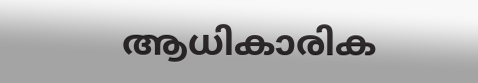ആധികാരിക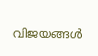വിജയങ്ങള്‍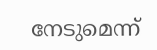നേടുമെന്ന്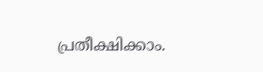പ്രതീക്ഷിക്കാം.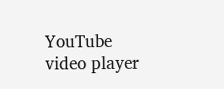YouTube video player